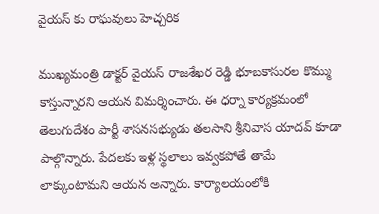వైయస్ కు రాఘవులు హెచ్చరిక

ముఖ్యమంత్రి డాక్టర్ వైయస్ రాజశేఖర రెడ్డి భూబకాసురల కొమ్ము కాస్తున్నారని ఆయన విమర్శించారు. ఈ ధర్నా కార్యక్రమంలో తెలుగుదేశం పార్టీ శాసనసభ్యుడు తలసాని శ్రీనివాస యాదవ్ కూడా పాల్గొన్నారు. పేదలకు ఇళ్ల స్థలాలు ఇవ్వకపోతే తామే లాక్కుంటామని ఆయన అన్నారు. కార్యాలయంలోకి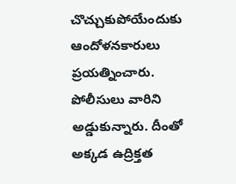చొచ్చుకుపోయేందుకు ఆందోళనకారులు ప్రయత్నించారు. పోలీసులు వారిని అడ్డుకున్నారు. దీంతో అక్కడ ఉద్రిక్తత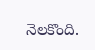నెలకొంది.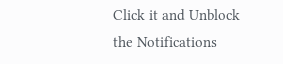Click it and Unblock the Notifications